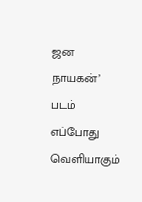ஜன நாயகன்’ படம் எப்போது வெளியாகும்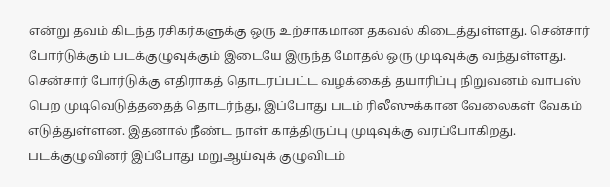என்று தவம் கிடந்த ரசிகர்களுக்கு ஒரு உற்சாகமான தகவல் கிடைத்துள்ளது. சென்சார் போர்டுக்கும் படக்குழுவுக்கும் இடையே இருந்த மோதல் ஒரு முடிவுக்கு வந்துள்ளது. சென்சார் போர்டுக்கு எதிராகத் தொடரப்பட்ட வழக்கைத் தயாரிப்பு நிறுவனம் வாபஸ் பெற முடிவெடுத்ததைத் தொடர்ந்து, இப்போது படம் ரிலீஸுக்கான வேலைகள் வேகம் எடுத்துள்ளன. இதனால் நீண்ட நாள் காத்திருப்பு முடிவுக்கு வரப்போகிறது.
படக்குழுவினர் இப்போது மறுஆய்வுக் குழுவிடம்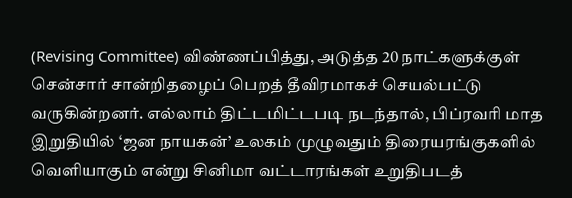(Revising Committee) விண்ணப்பித்து, அடுத்த 20 நாட்களுக்குள் சென்சார் சான்றிதழைப் பெறத் தீவிரமாகச் செயல்பட்டு வருகின்றனர். எல்லாம் திட்டமிட்டபடி நடந்தால், பிப்ரவரி மாத இறுதியில் ‘ஜன நாயகன்’ உலகம் முழுவதும் திரையரங்குகளில் வெளியாகும் என்று சினிமா வட்டாரங்கள் உறுதிபடத்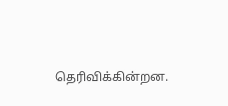தெரிவிக்கின்றன.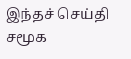இந்தச் செய்தி சமூக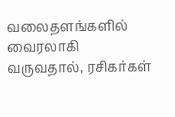வலைதளங்களில் வைரலாகி வருவதால், ரசிகர்கள்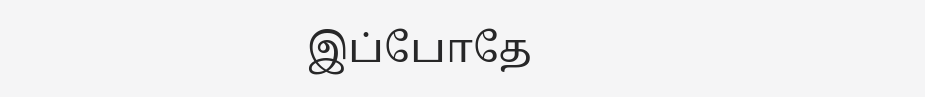இப்போதே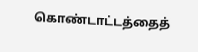கொண்டாட்டத்தைத்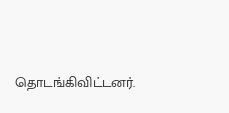தொடங்கிவிட்டனர்.